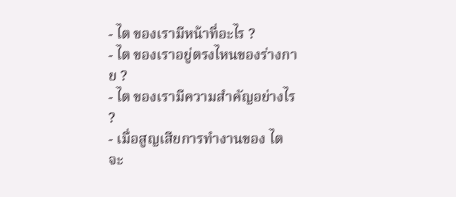- ไต ของเรามีหน้าที่อะไร ?
- ไต ของเราอยู่ตรงไหนของร่างกาย ?
- ไต ของเรามีความสำคัญอย่างไร ?
- เมื่อสูญเสียการทำงานของ ไต จะ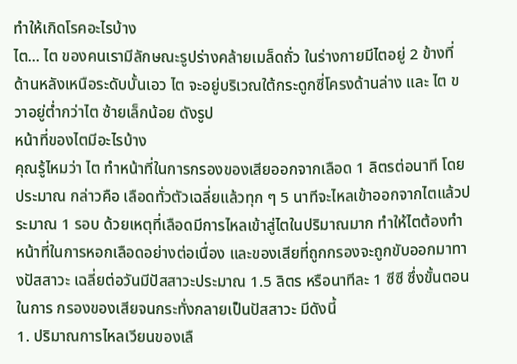ทำให้เกิดโรคอะไรบ้าง
ไต... ไต ของคนเรามีลักษณะรูปร่างคล้ายเมล็ดถั่ว ในร่างกายมีไตอยู่ 2 ข้างที่ด้านหลังเหนือระดับบั้นเอว ไต จะอยู่บริเวณใต้กระดูกซี่โครงด้านล่าง และ ไต ขวาอยู่ต่ำกว่าไต ซ้ายเล็กน้อย ดังรูป
หน้าที่ของไตมีอะไรบ้าง
คุณรู้ไหมว่า ไต ทำหน้าที่ในการกรองของเสียออกจากเลือด 1 ลิตรต่อนาที โดยประมาณ กล่าวคือ เลือดทั่วตัวเฉลี่ยแล้วทุก ๆ 5 นาทีจะไหลเข้าออกจากไตแล้วประมาณ 1 รอบ ด้วยเหตุที่เลือดมีการไหลเข้าสู่ไตในปริมาณมาก ทำให้ไตต้องทำหน้าที่ในการหอกเลือดอย่างต่อเนื่อง และของเสียที่ถูกกรองจะถูกขับออกมาทางปัสสาวะ เฉลี่ยต่อวันมีปัสสาวะประมาณ 1.5 ลิตร หรือนาทีละ 1 ซีซี ซึ่งขั้นตอนในการ กรองของเสียจนกระทั่งกลายเป็นปัสสาวะ มีดังนี้
1. ปริมาณการไหลเวียนของเลื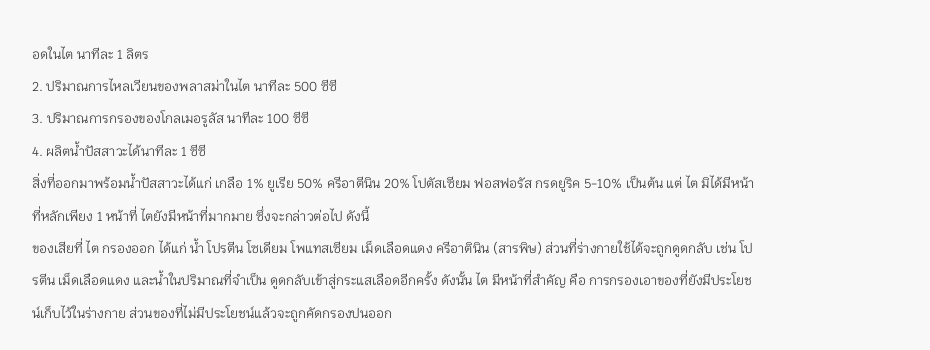อดในไต นาทีละ 1 ลิตร
2. ปริมาณการไหลเวียนของพลาสม่าในไต นาทีละ 500 ซีซี
3. ปริมาณการกรองของโกลเมอรูลัส นาทีละ 100 ซีซี
4. ผลิตน้ำปัสสาวะได้นาทีละ 1 ซีซี
สิ่งที่ออกมาพร้อมน้ำปัสสาวะได้แก่ เกลือ 1% ยูเรีย 50% ครีอาตีนิน 20% โปตัสเซียม ฟอสฟอรัส กรดยูริค 5-10% เป็นต้น แต่ ไต มิได้มีหน้าที่หลักเพียง 1 หน้าที่ ไตยังมีหน้าที่มากมาย ซึ่งจะกล่าวต่อไป ดังนี้
ของเสียที่ ไต กรองออก ได้แก่ น้ำ โปรตีน โซเดียม โพแทสเซียม เม็ดเลือดแดง ครีอาตินิน (สารพิษ) ส่วนที่ร่างกายใช้ได้จะถูกดูดกลับ เช่น โปรตีน เม็ดเลือดแดง และน้ำในปริมาณที่จำเป็น ดูดกลับเข้าสู่กระแสเลือดอีกครั้ง ดังนั้น ไต มีหน้าที่สำคัญ คือ การกรองเอาของที่ยังมีประโยชน์เก็บไว้ในร่างกาย ส่วนของที่ไม่มีประโยชน์แล้วจะถูกคัดกรองปนออก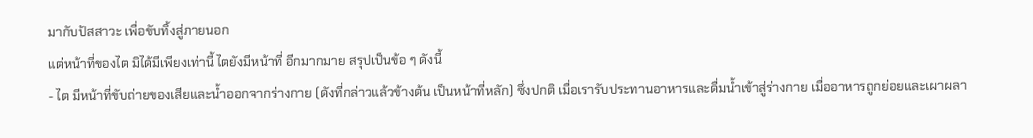มากับปัสสาวะ เพื่อขับทิ้งสู่ภายนอก
แต่หน้าที่ของไต มิได้มีเพียงเท่านี้ ไตยังมีหน้าที่ อีกมากมาย สรุปเป็นข้อ ๆ ดังนี้
- ไต มีหน้าที่ขับถ่ายของเสียและน้ำออกจากร่างกาย (ดังที่กล่าวแล้วข้างต้น เป็นหน้าที่หลัก) ซึ่งปกติ เมื่อเรารับประทานอาหารและดื่มน้ำเข้าสู่ร่างกาย เมื่ออาหารถูกย่อยและเผาผลา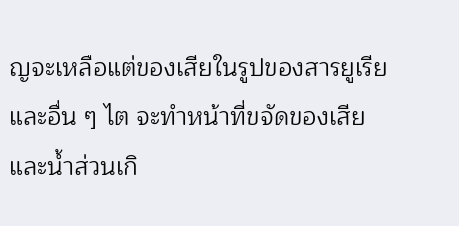ญจะเหลือแต่ของเสียในรูปของสารยูเรีย และอื่น ๆ ไต จะทำหน้าที่ขจัดของเสียและน้ำส่วนเกิ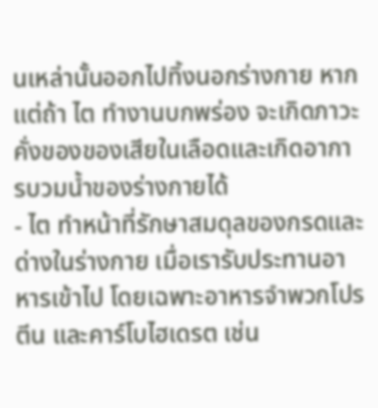นเหล่านั้นออกไปทิ้งนอกร่างกาย หากแต่ถ้า ไต ทำงานบกพร่อง จะเกิดภาวะคั่งของของเสียในเลือดและเกิดอาการบวมน้ำของร่างกายได้
- ไต ทำหน้าที่รักษาสมดุลของกรดและด่างในร่างกาย เมื่อเรารับประทานอาหารเข้าไป โดยเฉพาะอาหารจำพวกโปรตีน และคาร์โบไฮเดรต เช่น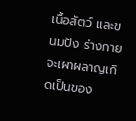เนื้อสัตว์ และขนมปัง ร่างกายจะเผาผลาญเกิดเป็นของ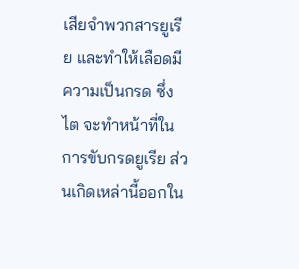เสียจำพวกสารยูเรีย และทำให้เลือดมีความเป็นกรด ซึ่ง ไต จะทำหน้าที่ในการขับกรดยูเรีย ส่วนเกิดเหล่านี้ออกใน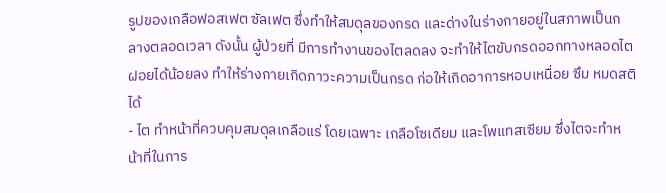รูปของเกลือฟอสเฟต ซัลเฟต ซึ่งทำให้สมดุลของกรด และด่างในร่างกายอยู่ในสภาพเป็นกลางตลอดเวลา ดังนั้น ผู้ป่วยที่ มีการทำงานของไตลดลง จะทำให้ไตขับกรดออกทางหลอดไตฝอยได้น้อยลง ทำให้ร่างกายเกิดภาวะความเป็นกรด ก่อให้เกิดอาการหอบเหนื่อย ซึม หมดสติได้
- ไต ทำหน้าที่ควบคุมสมดุลเกลือแร่ โดยเฉพาะ เกลือโซเดียม และโพแทสเซียม ซึ่งไตจะทำหน้าที่ในการ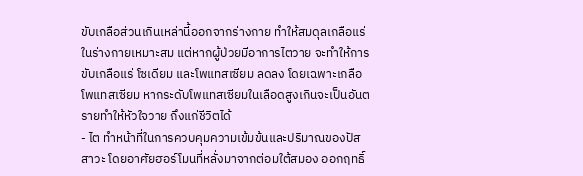ขับเกลือส่วนเกินเหล่านี้ออกจากร่างกาย ทำให้สมดุลเกลือแร่ในร่างกายเหมาะสม แต่หากผู้ป่วยมีอาการไตวาย จะทำให้การขับเกลือแร่ โซเดียม และโพแทสเซียม ลดลง โดยเฉพาะเกลือโพแทสเซียม หากระดับโพแทสเซียมในเลือดสูงเกินจะเป็นอันตรายทำให้หัวใจวาย ถึงแก่ชีวิตได้
- ไต ทำหน้าที่ในการควบคุมความเข้มข้นและปริมาณของปัสสาวะ โดยอาศัยฮอร์โมนที่หลั่งมาจากต่อมใต้สมอง ออกฤทธิ์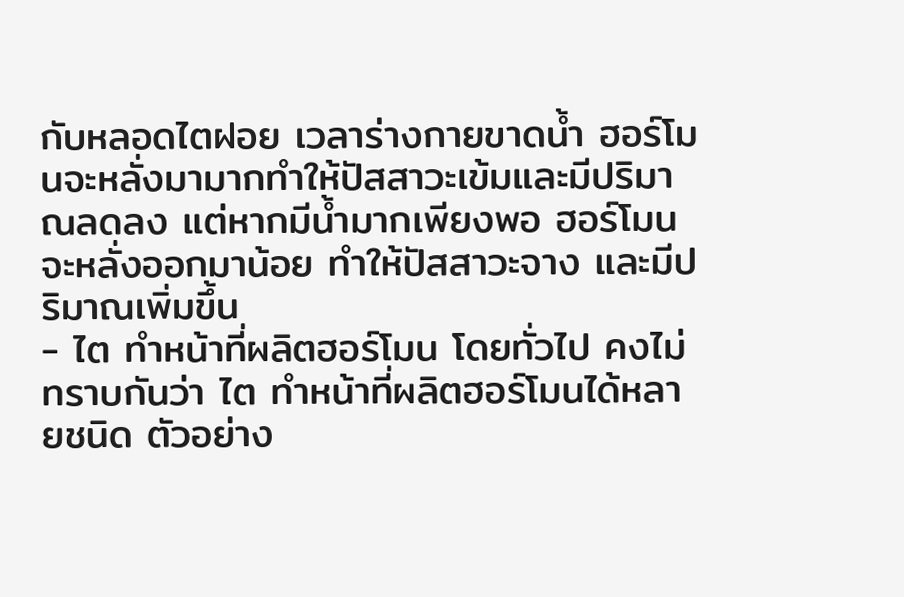กับหลอดไตฝอย เวลาร่างกายขาดน้ำ ฮอร์โมนจะหลั่งมามากทำให้ปัสสาวะเข้มและมีปริมาณลดลง แต่หากมีน้ำมากเพียงพอ ฮอร์โมนจะหลั่งออกมาน้อย ทำให้ปัสสาวะจาง และมีปริมาณเพิ่มขึ้น
- ไต ทำหน้าที่ผลิตฮอร์โมน โดยทั่วไป คงไม่ทราบกันว่า ไต ทำหน้าที่ผลิตฮอร์โมนได้หลายชนิด ตัวอย่าง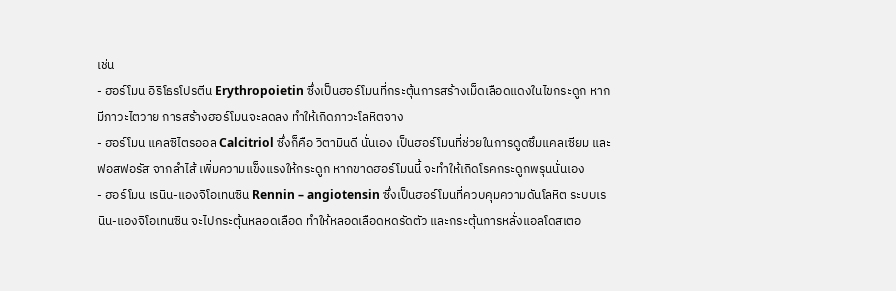เช่น
- ฮอร์โมน อิริโธรโปรตีน Erythropoietin ซึ่งเป็นฮอร์โมนที่กระตุ้นการสร้างเม็ดเลือดแดงในไขกระดูก หากมีภาวะไตวาย การสร้างฮอร์โมนจะลดลง ทำให้เกิดภาวะโลหิตจาง
- ฮอร์โมน แคลซิไตรออล Calcitriol ซึ่งก็คือ วิตามินดี นั่นเอง เป็นฮอร์โมนที่ช่วยในการดูดซึมแคลเซียม และฟอสฟอรัส จากลำไส้ เพิ่มความแข็งแรงให้กระดูก หากขาดฮอร์โมนนี้ จะทำให้เกิดโรคกระดูกพรุนนั่นเอง
- ฮอร์โมน เรนิน-แองจิโอเทนซิน Rennin – angiotensin ซึ่งเป็นฮอร์โมนที่ควบคุมความดันโลหิต ระบบเรนิน-แองจิโอเทนซิน จะไปกระตุ้นหลอดเลือด ทำให้หลอดเลือดหดรัดตัว และกระตุ้นการหลั่งแอลโดสเตอ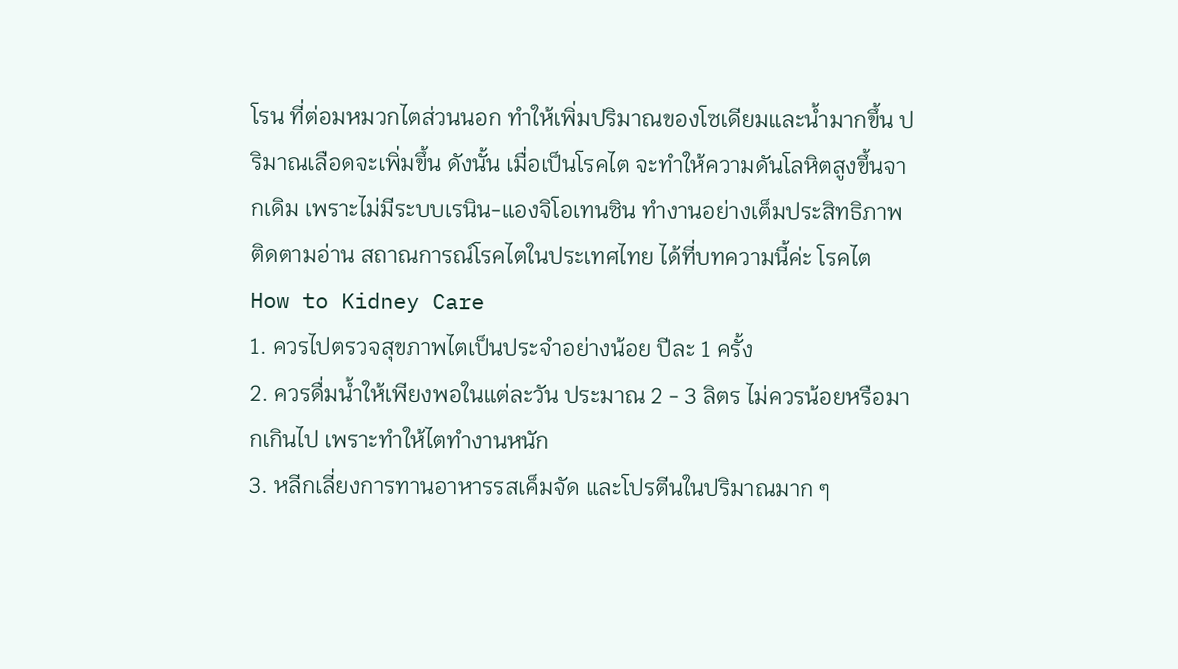โรน ที่ต่อมหมวกไตส่วนนอก ทำให้เพิ่มปริมาณของโซเดียมและน้ำมากขึ้น ปริมาณเลือดจะเพิ่มขึ้น ดังนั้น เมื่อเป็นโรคไต จะทำให้ความดันโลหิตสูงขึ้นจากเดิม เพราะไม่มีระบบเรนิน-แองจิโอเทนซิน ทำงานอย่างเต็มประสิทธิภาพ
ติดตามอ่าน สถาณการณ์โรคไตในประเทศไทย ได้ที่บทความนี้ค่ะ โรคไต
How to Kidney Care
1. ควรไปตรวจสุขภาพไตเป็นประจำอย่างน้อย ปีละ 1 ครั้ง
2. ควรดื่มน้ำให้เพียงพอในแต่ละวัน ประมาณ 2 - 3 ลิตร ไม่ควรน้อยหรือมากเกินไป เพราะทำให้ไตทำงานหนัก
3. หลีกเลี่ยงการทานอาหารรสเค็มจัด และโปรตีนในปริมาณมาก ๆ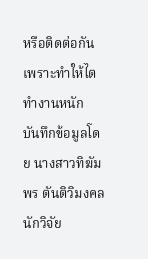หรือติดต่อกัน เพราะทำให้ไตทำงานหนัก
บันทึกข้อมูลโดย นางสาวทิฆัมพร ตันติวิมงคล นักวิจัย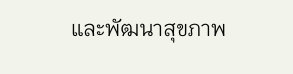และพัฒนาสุขภาพ